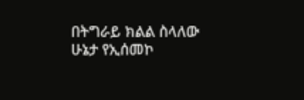በትግራይ ክልል ስላለው ሁኔታ የኢሰመኮ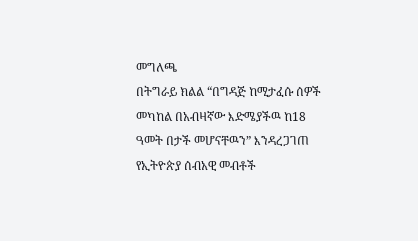መግለጫ
በትግራይ ክልል “በግዳጅ ከሚታፈሱ ሰዎች መካከል በአብዛኛው እድሜያችዉ ከ18 ዓመት በታች መሆናቸዉን” እንዳረጋገጠ የኢትዮጵያ ሰብአዊ መብቶች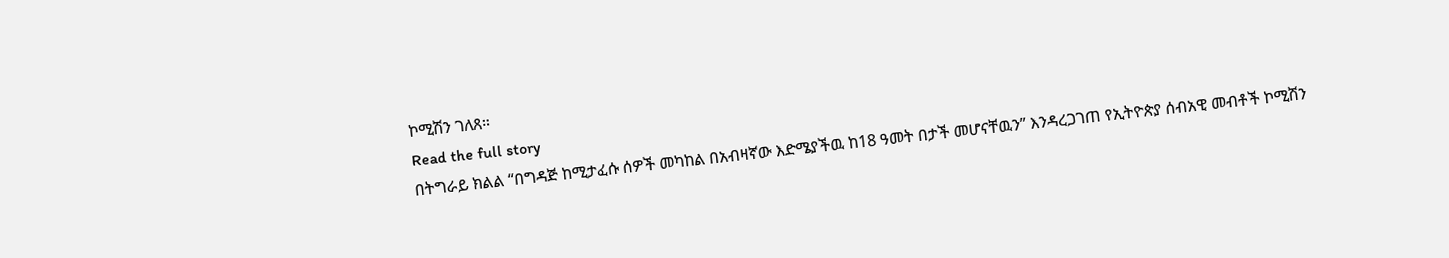ኮሚሽን ገለጸ።
Read the full story
በትግራይ ክልል “በግዳጅ ከሚታፈሱ ሰዎች መካከል በአብዛኛው እድሜያችዉ ከ18 ዓመት በታች መሆናቸዉን” እንዳረጋገጠ የኢትዮጵያ ሰብአዊ መብቶች ኮሚሽን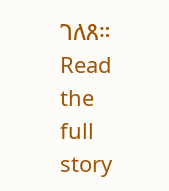ገለጸ።
Read the full story